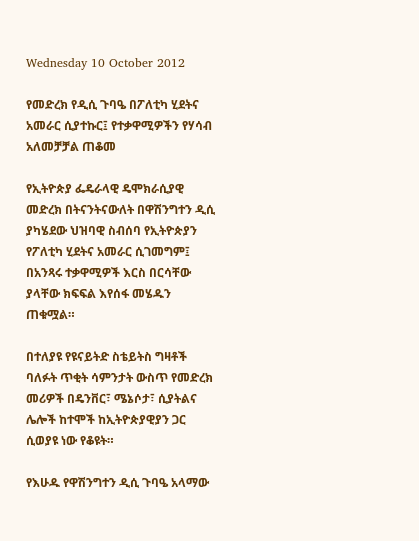Wednesday 10 October 2012

የመድረክ የዲሲ ጉባዔ በፖለቲካ ሂደትና አመራር ሲያተኩር፤ የተቃዋሚዎችን የሃሳብ አለመቻቻል ጠቆመ

የኢትዮጵያ ፌዴራላዊ ዴሞክራሲያዊ መድረክ በትናንትናውለት በዋሽንግተን ዲሲ ያካሄደው ህዝባዊ ስብሰባ የኢትዮጵያን የፖለቲካ ሂደትና አመራር ሲገመግም፤ በአንጻሩ ተቃዋሚዎች እርስ በርሳቸው ያላቸው ክፍፍል እየሰፋ መሄዱን ጠቁሟል።

በተለያዩ የዩናይትድ ስቴይትስ ግዛቶች ባለፉት ጥቂት ሳምንታት ውስጥ የመድረክ መሪዎች በዴንቨር፣ ሜኔሶታ፣ ሲያትልና ሌሎች ከተሞች ከኢትዮጵያዊያን ጋር ሲወያዩ ነው የቆዩት።

የእሁዱ የዋሽንግተን ዲሲ ጉባዔ አላማው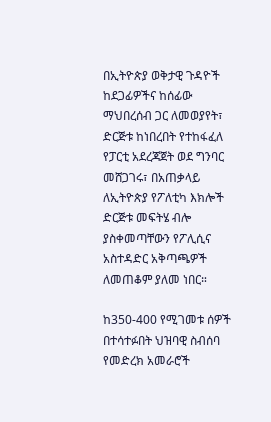በኢትዮጵያ ወቅታዊ ጉዳዮች ከደጋፊዎችና ከሰፊው ማህበረሰብ ጋር ለመወያየት፣ ድርጅቱ ከነበረበት የተከፋፈለ የፓርቲ አደረጃጀት ወደ ግንባር መሸጋገሩ፣ በአጠቃላይ ለኢትዮጵያ የፖለቲካ እክሎች ድርጅቱ መፍትሄ ብሎ ያስቀመጣቸውን የፖሊሲና አስተዳድር አቅጣጫዎች ለመጠቆም ያለመ ነበር።

ከ350-400 የሚገመቱ ሰዎች በተሳተፉበት ህዝባዊ ስብሰባ የመድረክ አመራሮች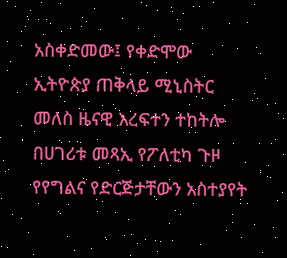አስቀድመው፤ የቀድሞው ኢትዮጵያ ጠቅላይ ሚኒስትር መለስ ዜናዊ እረፍተን ተከትሎ በሀገሪቱ መጻኢ የፖለቲካ ጉዞ የየግልና የድርጅታቸውን አስተያየት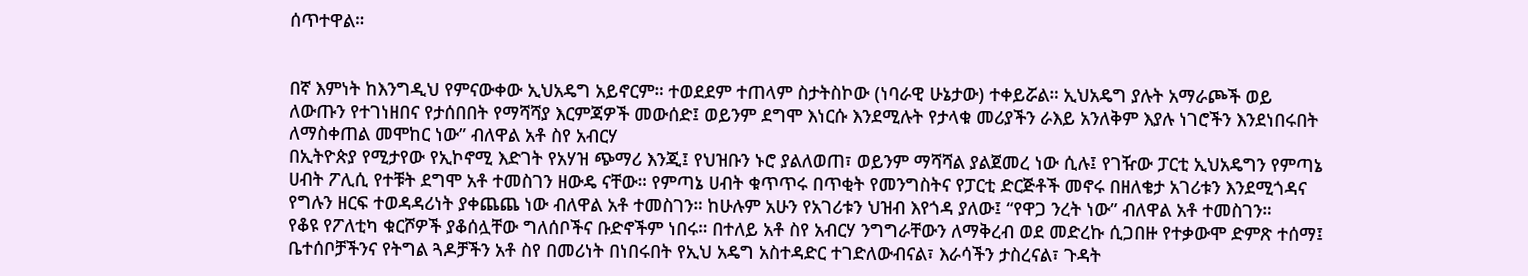ሰጥተዋል።


በኛ እምነት ከእንግዲህ የምናውቀው ኢህአዴግ አይኖርም። ተወደደም ተጠላም ስታትስኮው (ነባራዊ ሁኔታው) ተቀይሯል። ኢህአዴግ ያሉት አማራጮች ወይ ለውጡን የተገነዘበና የታሰበበት የማሻሻያ እርምጃዎች መውሰድ፤ ወይንም ደግሞ እነርሱ እንደሚሉት የታላቁ መሪያችን ራእይ አንለቅም እያሉ ነገሮችን እንደነበሩበት ለማስቀጠል መሞከር ነው” ብለዋል አቶ ስየ አብርሃ
በኢትዮጵያ የሚታየው የኢኮኖሚ እድገት የአሃዝ ጭማሪ እንጂ፤ የህዝቡን ኑሮ ያልለወጠ፣ ወይንም ማሻሻል ያልጀመረ ነው ሲሉ፤ የገዥው ፓርቲ ኢህአዴግን የምጣኔ ሀብት ፖሊሲ የተቹት ደግሞ አቶ ተመስገን ዘውዴ ናቸው። የምጣኔ ሀብት ቁጥጥሩ በጥቂት የመንግስትና የፓርቲ ድርጅቶች መኖሩ በዘለቄታ አገሪቱን እንደሚጎዳና የግሉን ዘርፍ ተወዳዳሪነት ያቀጨጨ ነው ብለዋል አቶ ተመስገን። ከሁሉም አሁን የአገሪቱን ህዝብ እየጎዳ ያለው፤ “የዋጋ ንረት ነው” ብለዋል አቶ ተመስገን።
የቆዩ የፖለቲካ ቁርሾዎች ያቆሰሏቸው ግለሰቦችና ቡድኖችም ነበሩ። በተለይ አቶ ስየ አብርሃ ንግግራቸውን ለማቅረብ ወደ መድረኩ ሲጋበዙ የተቃውሞ ድምጽ ተሰማ፤ ቤተሰቦቻችንና የትግል ጓዶቻችን አቶ ስየ በመሪነት በነበሩበት የኢህ አዴግ አስተዳድር ተገድለውብናል፣ እራሳችን ታስረናል፣ ጉዳት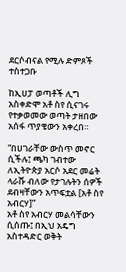ደርሶብናል የሚሉ ድምጾች ተስተጋቡ

ከኢሀፓ ወጣቶች ሊግ አስቀድሞ አቶ ስየ ሲናገሩ የተቃወመው ወጣት ታዘበው አሰፋ ጥያቄውን አቀረበ።

“በሀገራቸው ውስጥ መኖር ሲችሉ፤ ጫካ ገብተው ለኢትዮጵያ አርሶ አደር መሬት ላራሹ ብለው የታገሉትን ሰዎች ደብዛቸውን አጥፍቷል [አቶ ስየ አብርሃ]”
አቶ ስየ አብርሃ መልሳቸውን ሲሰጡ፤ በኢህ አዴግ አስተዳድር ወቅት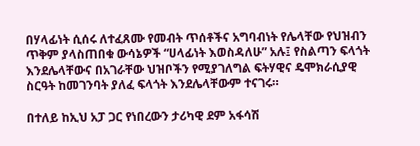በሃላፊነት ሲሰሩ ለተፈጸሙ የመብት ጥሰቶችና አግባብነት የሌላቸው የህዝብን ጥቅም ያላስጠበቁ ውሳኔዎች “ሀላፊነት እወስዳለሁ” አሉ፤ የስልጣን ፍላጎት እንደሌላቸውና በአገራቸው ህዝቦችን የሚያገለግል ፍትሃዊና ዴሞክራሲያዊ ስርዓት ከመገንባት ያለፈ ፍላጎት እንደሌላቸውም ተናገሩ።

በተለይ ከኢህ አፓ ጋር የነበረውን ታሪካዊ ደም አፋሳሽ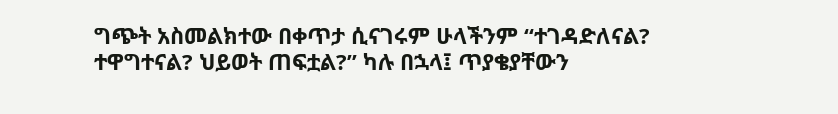ግጭት አስመልክተው በቀጥታ ሲናገሩም ሁላችንም “ተገዳድለናል? ተዋግተናል? ህይወት ጠፍቷል?” ካሉ በኋላ፤ ጥያቄያቸውን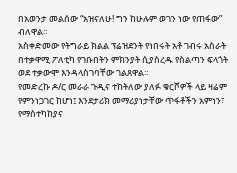በአወንታ መልሰው “አዝናለሁ! ግን ከሁሉም ወገን ነው የጠፋው” ብለዋል።
አስቀድመው የትግራይ ክልል ፕሬዝደንት የነበሩት አቶ ገብሩ አስራት በተቃዋሚ ፖለቲካ የገቡበትን ምክንያት ሲያስረዱ የስልጣን ፍላጎት ወደ ተቃውሞ እንዳላስገባቸው ገልጸዋል።
የመድረኩ ዶ/ር መራራ ጉዲና ተከትለው ያለፉ ቁርሾዎች ላይ ዛሬም የምንነጋገር ከሆነ፤ እንደታሪክ መማሪያነታቸው ጥፋቶችን አምነን፣ የማስተካከያና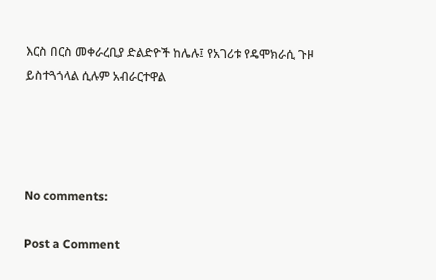እርስ በርስ መቀራረቢያ ድልድዮች ከሌሉ፤ የአገሪቱ የዴሞክራሲ ጉዞ ይስተጓጎላል ሲሉም አብራርተዋል




No comments:

Post a Comment